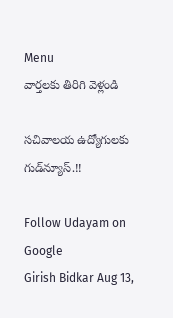Menu
వార్తలకు తిరిగి వెళ్లండి

సచివాలయ ఉద్యోగులకు గుడ్‌న్యూస్.!!

Follow Udayam on Google
Girish Bidkar Aug 13,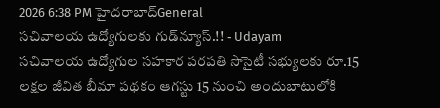2026 6:38 PM హైదరాబాద్General
సచివాలయ ఉద్యోగులకు గుడ్‌న్యూస్.!! - Udayam
సచివాలయ ఉద్యోగుల సహకార పరపతి సొసైటీ సభ్యులకు రూ.15 లక్షల జీవిత బీమా పథకం ఆగస్టు 15 నుంచి అందుబాటులోకి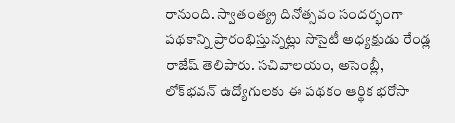రానుంది. స్వాతంత్య్ర దినోత్సవం సందర్భంగా పథకాన్ని ప్రారంభిస్తున్నట్లు సొసైటీ అధ్యక్షుడు రేండ్ల రాజేష్ తెలిపారు. సచివాలయం, అసెంబ్లీ, లోక్‌భవన్ ఉద్యోగులకు ఈ పథకం ఆర్థిక భరోసా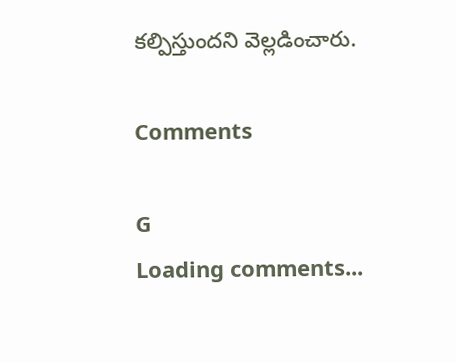కల్పిస్తుందని వెల్లడించారు.

Comments

G
Loading comments...